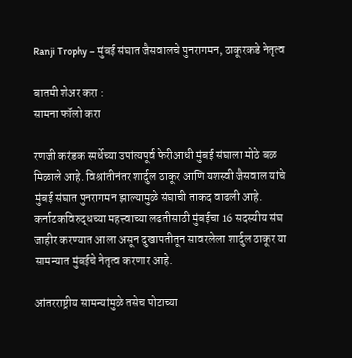Ranji Trophy – मुंबई संघात जैसवालचे पुनरागमन, ठाकूरकडे नेतृत्व

बातमी शेअर करा :
सामना फॉलो करा

रणजी करंडक स्पर्धेच्या उपांत्यपूर्व फेरीआधी मुंबई संघाला मोठे बळ मिळाले आहे. विश्रांतीनंतर शार्दुल ठाकूर आणि यशस्वी जैसवाल यांचे मुंबई संघात पुनरागमन झाल्यामुळे संघाची ताकद वाढली आहे. कर्नाटकविरुद्धच्या महत्त्वाच्या लढतीसाठी मुंबईचा 16 सदस्यीय संघ जाहीर करण्यात आला असून दुखापतीतून सावरलेला शार्दुल ठाकूर या सामन्यात मुंबईचे नेतृत्व करणार आहे.

आंतरराष्ट्रीय सामन्यांमुळे तसेच पोटाच्या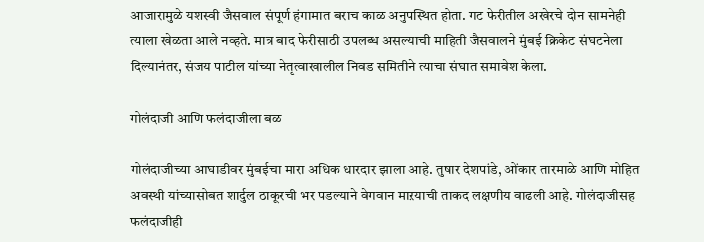आजारामुळे यशस्वी जैसवाल संपूर्ण हंगामात बराच काळ अनुपस्थित होता. गट फेरीतील अखेरचे दोन सामनेही त्याला खेळता आले नव्हते. मात्र बाद फेरीसाठी उपलब्ध असल्याची माहिती जैसवालने मुंबई क्रिकेट संघटनेला दिल्यानंतर, संजय पाटील यांच्या नेतृत्वाखालील निवड समितीने त्याचा संघात समावेश केला.

गोलंदाजी आणि फलंदाजीला बळ

गोलंदाजीच्या आघाडीवर मुंबईचा मारा अधिक धारदार झाला आहे. तुषार देशपांडे, ओंकार तारमाळे आणि मोहित अवस्थी यांच्यासोबत शार्दुल ठाकूरची भर पडल्याने वेगवान माऱयाची ताकद लक्षणीय वाढली आहे. गोलंदाजीसह फलंदाजीही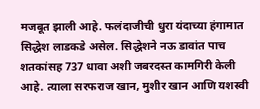मजबूत झाली आहे. फलंदाजीची धुरा यंदाच्या हंगामात  सिद्धेश लाडकडे असेल. सिद्धेशने नऊ डावांत पाच शतकांसह 737 धावा अशी जबरदस्त कामगिरी केली आहे. त्याला सरफराज खान, मुशीर खान आणि यशस्वी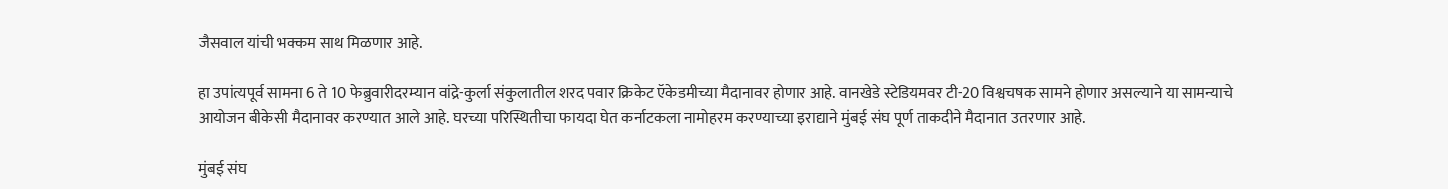जैसवाल यांची भक्कम साथ मिळणार आहे.

हा उपांत्यपूर्व सामना 6 ते 10 फेब्रुवारीदरम्यान वांद्रे-कुर्ला संकुलातील शरद पवार क्रिकेट ऍकेडमीच्या मैदानावर होणार आहे. वानखेडे स्टेडियमवर टी-20 विश्वचषक सामने होणार असल्याने या सामन्याचे आयोजन बीकेसी मैदानावर करण्यात आले आहे. घरच्या परिस्थितीचा फायदा घेत कर्नाटकला नामोहरम करण्याच्या इराद्याने मुंबई संघ पूर्ण ताकदीने मैदानात उतरणार आहे.

मुंबई संघ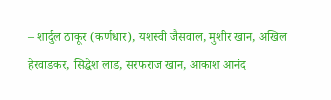– शार्दुल ठाकूर (कर्णधार), यशस्वी जैसवाल, मुशीर खान, अखिल हेरवाडकर, सिद्धेश लाड, सरफराज खान, आकाश आनंद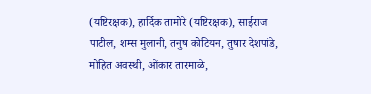(यष्टिरक्षक), हार्दिक तामोरे (यष्टिरक्षक), साईराज पाटील, शम्स मुलानी, तनुष कोटियन, तुषार देशपांडे, मोहित अवस्थी, ओंकार तारमाळे,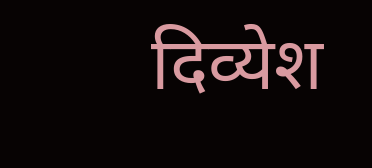दिव्येश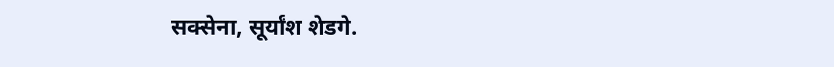सक्सेना, सूर्यांश शेडगे.